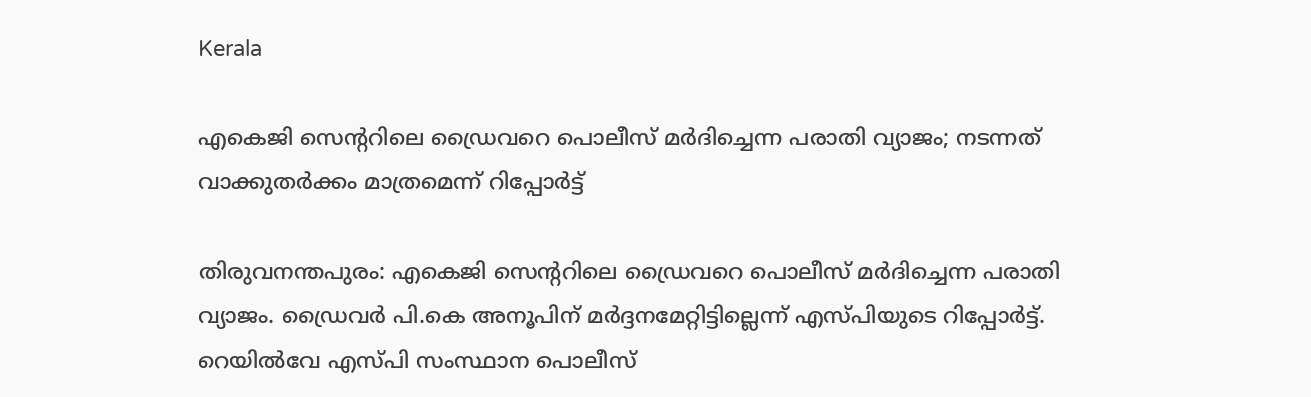Kerala

എകെജി സെന്ററിലെ ഡ്രൈവറെ പൊലീസ് മർദിച്ചെന്ന പരാതി വ്യാജം; നടന്നത് വാക്കുതർക്കം മാത്രമെന്ന് റിപ്പോർട്ട്

തിരുവനന്തപുരം: എകെജി സെന്ററിലെ ഡ്രൈവറെ പൊലീസ് മർദിച്ചെന്ന പരാതി വ്യാജം. ഡ്രൈവർ പി.കെ അനൂപിന് മർദ്ദനമേറ്റിട്ടില്ലെന്ന് എസ്പിയുടെ റിപ്പോർട്ട്. റെയിൽവേ എസ്പി സംസ്ഥാന പൊലീസ്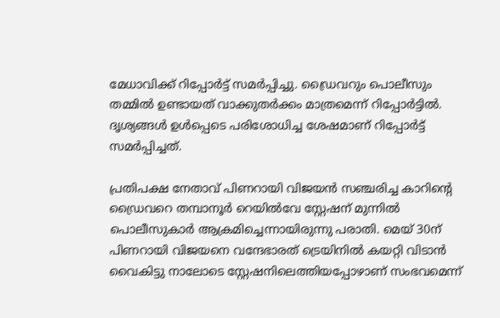മേധാവിക്ക് റിപ്പോർട്ട് സമർപ്പിച്ചു. ഡ്രൈവറും പൊലീസും തമ്മിൽ ഉണ്ടായത് വാക്കുതർക്കം മാത്രമെന്ന് റിപ്പോർട്ടിൽ. ദൃശ്യങ്ങൾ ഉൾപ്പെടെ പരിശോധിച്ച ശേഷമാണ് റിപ്പോർട്ട് സമർപ്പിച്ചത്.

പ്രതിപക്ഷ നേതാവ് പിണറായി വിജയൻ സഞ്ചരിച്ച കാറിന്റെ ഡ്രൈവറെ തമ്പാനൂർ റെയിൽവേ സ്റ്റേഷന് മുന്നിൽ പൊലീസുകാർ ആക്രമിച്ചെന്നായിരുന്നു പരാതി. മെയ് 30ന് പിണറായി വിജയനെ വന്ദേഭാരത് ട്രെയിനിൽ കയറ്റി വിടാൻ വൈകിട്ടു നാലോടെ സ്റ്റേഷനിലെത്തിയപ്പോഴാണ് സംഭവമെന്ന്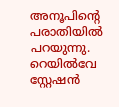അനൂപിന്റെ പരാതിയിൽ പറയുന്നു. റെയിൽവേ സ്റ്റേഷൻ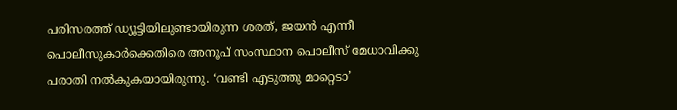പരിസരത്ത് ഡ്യൂട്ടിയിലുണ്ടായിരുന്ന ശരത്, ജയൻ എന്നീ പൊലീസുകാർക്കെതിരെ അനൂപ് സംസ്ഥാന പൊലീസ് മേധാവിക്കു പരാതി നൽകുകയായിരുന്നു. ‘വണ്ടി എടുത്തു മാറ്റെടാ’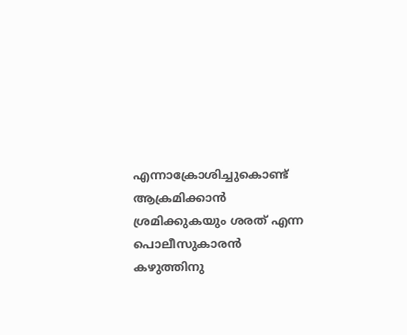എന്നാക്രോശിച്ചുകൊണ്ട് ആക്രമിക്കാൻ ശ്രമിക്കുകയും ശരത് എന്ന പൊലീസുകാരൻ കഴുത്തിനു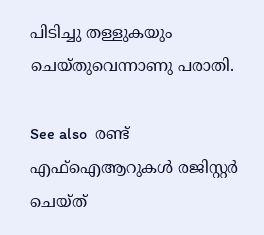പിടിച്ചു തള്ളുകയും ചെയ്തുവെന്നാണു പരാതി.

See also  രണ്ട് എഫ്‌ഐആറുകള്‍ രജിസ്റ്റർ ചെയ്ത്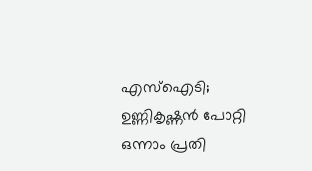എസ്ഐടി; ഉണ്ണികൃഷ്ണൻ പോറ്റി ഒന്നാം പ്രതി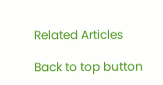Related Articles

Back to top button